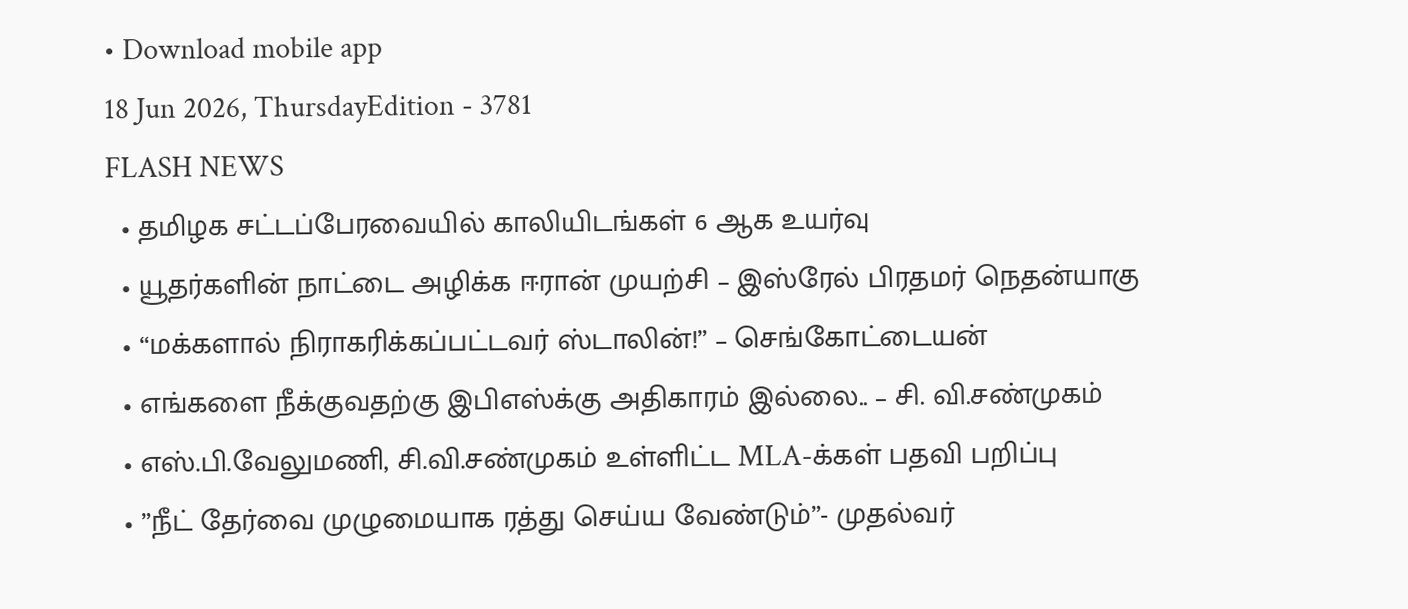• Download mobile app
18 Jun 2026, ThursdayEdition - 3781
FLASH NEWS
  • தமிழக சட்டப்பேரவையில் காலியிடங்கள் 6 ஆக உயர்வு
  • யூதர்களின் நாட்டை அழிக்க ஈரான் முயற்சி – இஸ்ரேல் பிரதமர் நெதன்யாகு
  • “மக்களால் நிராகரிக்கப்பட்டவர் ஸ்டாலின்!” – செங்கோட்டையன்
  • எங்களை நீக்குவதற்கு இபிஎஸ்க்கு அதிகாரம் இல்லை.. – சி. வி.சண்முகம்
  • எஸ்.பி.வேலுமணி, சி.வி.சண்முகம் உள்ளிட்ட MLA-க்கள் பதவி பறிப்பு
  • ”நீட் தேர்வை முழுமையாக ரத்து செய்ய வேண்டும்”- முதல்வர்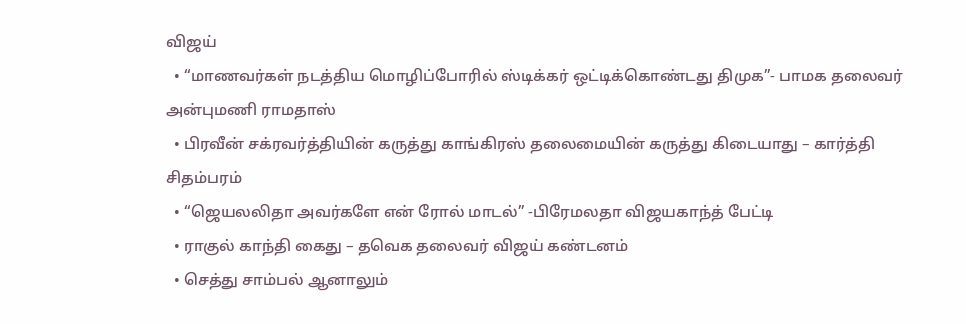விஜய்
  • “மாணவர்கள் நடத்திய மொழிப்போரில் ஸ்டிக்கர் ஒட்டிக்கொண்டது திமுக”- பாமக தலைவர் அன்புமணி ராமதாஸ்
  • பிரவீன் சக்ரவர்த்தியின் கருத்து காங்கிரஸ் தலைமையின் கருத்து கிடையாது – கார்த்தி சிதம்பரம்
  • “ஜெயலலிதா அவர்களே என் ரோல் மாடல்” -பிரேமலதா விஜயகாந்த் பேட்டி
  • ராகுல் காந்தி கைது – தவெக தலைவர் விஜய் கண்டனம்
  • செத்து சாம்பல் ஆனாலும்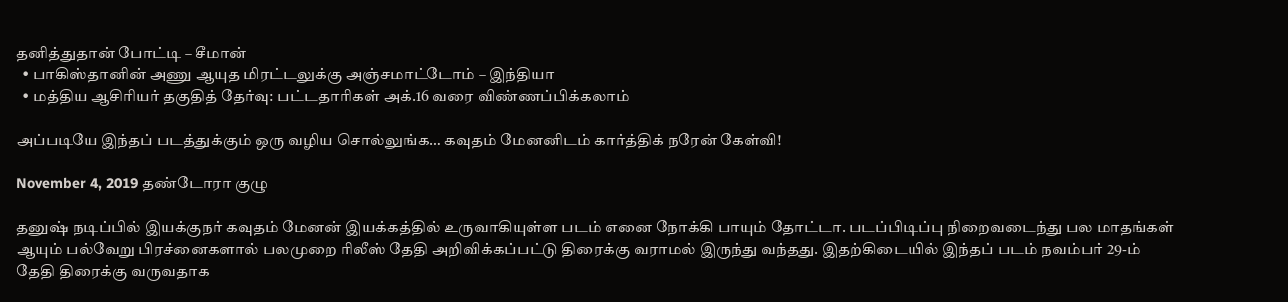தனித்துதான் போட்டி – சீமான்
  • பாகிஸ்தானின் அணு ஆயுத மிரட்டலுக்கு அஞ்சமாட்டோம் – இந்தியா
  • மத்திய ஆசிரியர் தகுதித் தேர்வு: பட்டதாரிகள் அக்.16 வரை விண்ணப்பிக்கலாம்

அப்படியே இந்தப் படத்துக்கும் ஒரு வழிய சொல்லுங்க… கவுதம் மேனனிடம் கார்த்திக் நரேன் கேள்வி!

November 4, 2019 தண்டோரா குழு

தனுஷ் நடிப்பில் இயக்குநர் கவுதம் மேனன் இயக்கத்தில் உருவாகியுள்ள படம் எனை நோக்கி பாயும் தோட்டா. படப்பிடிப்பு நிறைவடைந்து பல மாதங்கள் ஆயும் பல்வேறு பிரச்னைகளால் பலமுறை ரிலீஸ் தேதி அறிவிக்கப்பட்டு திரைக்கு வராமல் இருந்து வந்தது. இதற்கிடையில் இந்தப் படம் நவம்பர் 29-ம் தேதி திரைக்கு வருவதாக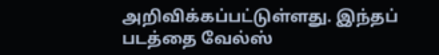அறிவிக்கப்பட்டுள்ளது. இந்தப் படத்தை வேல்ஸ்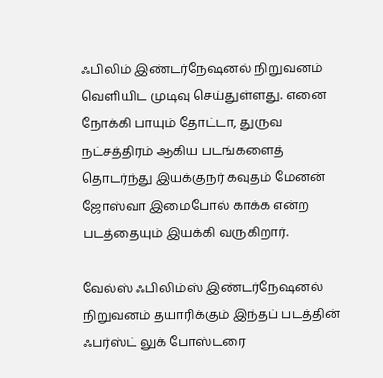ஃபிலிம் இண்டர்நேஷனல் நிறுவனம் வெளியிட முடிவு செய்துள்ளது. எனை நோக்கி பாயும் தோட்டா, துருவ நட்சத்திரம் ஆகிய படங்களைத் தொடர்ந்து இயக்குநர் கவுதம் மேனன் ஜோஸ்வா இமைபோல் காக்க என்ற படத்தையும் இயக்கி வருகிறார்.

வேல்ஸ் ஃபிலிம்ஸ் இண்டர்நேஷனல் நிறுவனம் தயாரிக்கும் இந்தப் படத்தின் ஃபர்ஸ்ட் லுக் போஸ்டரை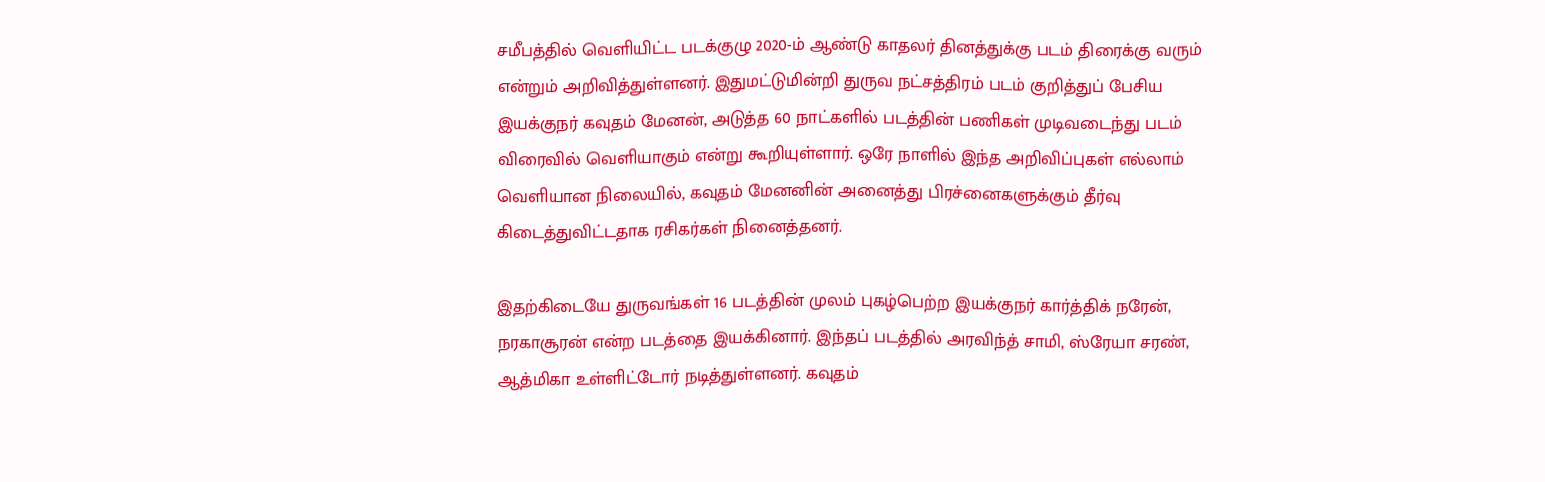சமீபத்தில் வெளியிட்ட படக்குழு 2020-ம் ஆண்டு காதலர் தினத்துக்கு படம் திரைக்கு வரும் என்றும் அறிவித்துள்ளனர். இதுமட்டுமின்றி துருவ நட்சத்திரம் படம் குறித்துப் பேசிய இயக்குநர் கவுதம் மேனன், அடுத்த 60 நாட்களில் படத்தின் பணிகள் முடிவடைந்து படம் விரைவில் வெளியாகும் என்று கூறியுள்ளார். ஒரே நாளில் இந்த அறிவிப்புகள் எல்லாம் வெளியான நிலையில், கவுதம் மேனனின் அனைத்து பிரச்னைகளுக்கும் தீர்வு கிடைத்துவிட்டதாக ரசிகர்கள் நினைத்தனர்.

இதற்கிடையே துருவங்கள் 16 படத்தின் முலம் புகழ்பெற்ற இயக்குநர் கார்த்திக் நரேன், நரகாசூரன் என்ற படத்தை இயக்கினார். இந்தப் படத்தில் அரவிந்த் சாமி, ஸ்ரேயா சரண், ஆத்மிகா உள்ளிட்டோர் நடித்துள்ளனர். கவுதம்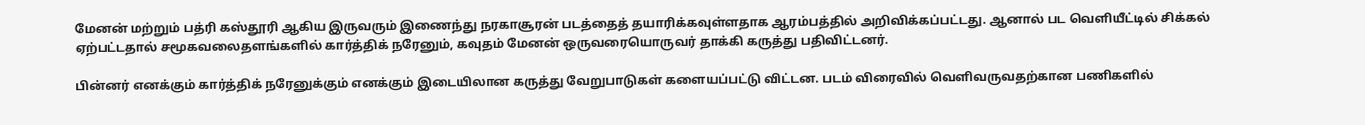மேனன் மற்றும் பத்ரி கஸ்தூரி ஆகிய இருவரும் இணைந்து நரகாசூரன் படத்தைத் தயாரிக்கவுள்ளதாக ஆரம்பத்தில் அறிவிக்கப்பட்டது. ஆனால் பட வெளியீட்டில் சிக்கல் ஏற்பட்டதால் சமூகவலைதளங்களில் கார்த்திக் நரேனும், கவுதம் மேனன் ஒருவரையொருவர் தாக்கி கருத்து பதிவிட்டனர்.

பின்னர் எனக்கும் கார்த்திக் நரேனுக்கும் எனக்கும் இடையிலான கருத்து வேறுபாடுகள் களையப்பட்டு விட்டன. படம் விரைவில் வெளிவருவதற்கான பணிகளில்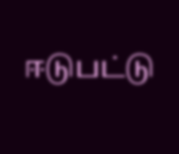ஈடுபட்டு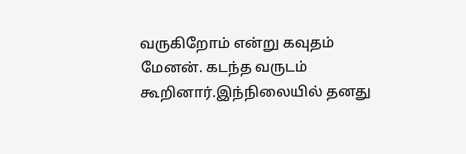வருகிறோம் என்று கவுதம் மேனன். கடந்த வருடம் கூறினார்.இந்நிலையில் தனது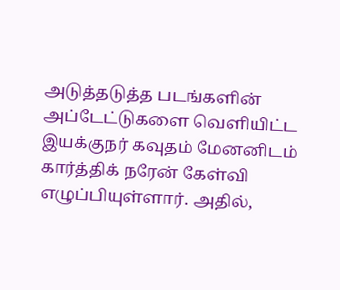அடுத்தடுத்த படங்களின் அப்டேட்டுகளை வெளியிட்ட இயக்குநர் கவுதம் மேனனிடம் கார்த்திக் நரேன் கேள்வி எழுப்பியுள்ளார். அதில்,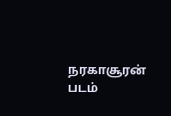நரகாசூரன் படம்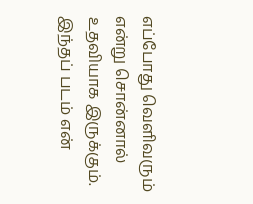எப்போது வெளிவரும் என்று சொன்னால் உதவியாக இருக்கும். இந்தப் படம் என்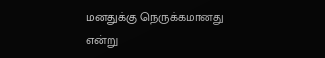மனதுக்கு நெருக்கமானது என்று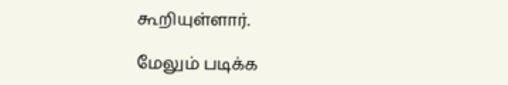கூறியுள்ளார்.

மேலும் படிக்க